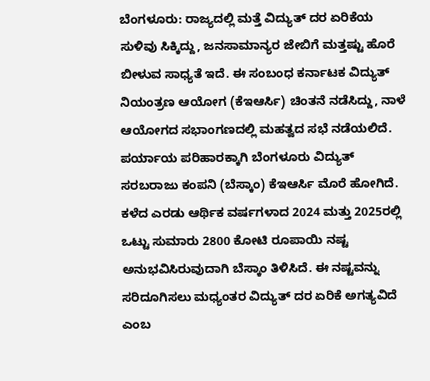ಬೆಂಗಳೂರು: ರಾಜ್ಯದಲ್ಲಿ ಮತ್ತೆ ವಿದ್ಯುತ್ ದರ ಏರಿಕೆಯ ಸುಳಿವು ಸಿಕ್ಕಿದ್ದು, ಜನಸಾಮಾನ್ಯರ ಜೇಬಿಗೆ ಮತ್ತಷ್ಟು ಹೊರೆ ಬೀಳುವ ಸಾಧ್ಯತೆ ಇದೆ. ಈ ಸಂಬಂಧ ಕರ್ನಾಟಕ ವಿದ್ಯುತ್ ನಿಯಂತ್ರಣ ಆಯೋಗ (ಕೆಇಆರ್ಸಿ) ಚಿಂತನೆ ನಡೆಸಿದ್ದು, ನಾಳೆ ಆಯೋಗದ ಸಭಾಂಗಣದಲ್ಲಿ ಮಹತ್ವದ ಸಭೆ ನಡೆಯಲಿದೆ.
ಪರ್ಯಾಯ ಪರಿಹಾರಕ್ಕಾಗಿ ಬೆಂಗಳೂರು ವಿದ್ಯುತ್ ಸರಬರಾಜು ಕಂಪನಿ (ಬೆಸ್ಕಾಂ) ಕೆಇಆರ್ಸಿ ಮೊರೆ ಹೋಗಿದೆ. ಕಳೆದ ಎರಡು ಆರ್ಥಿಕ ವರ್ಷಗಳಾದ 2024 ಮತ್ತು 2025ರಲ್ಲಿ ಒಟ್ಟು ಸುಮಾರು 2800 ಕೋಟಿ ರೂಪಾಯಿ ನಷ್ಟ ಅನುಭವಿಸಿರುವುದಾಗಿ ಬೆಸ್ಕಾಂ ತಿಳಿಸಿದೆ. ಈ ನಷ್ಟವನ್ನು ಸರಿದೂಗಿಸಲು ಮಧ್ಯಂತರ ವಿದ್ಯುತ್ ದರ ಏರಿಕೆ ಅಗತ್ಯವಿದೆ ಎಂಬ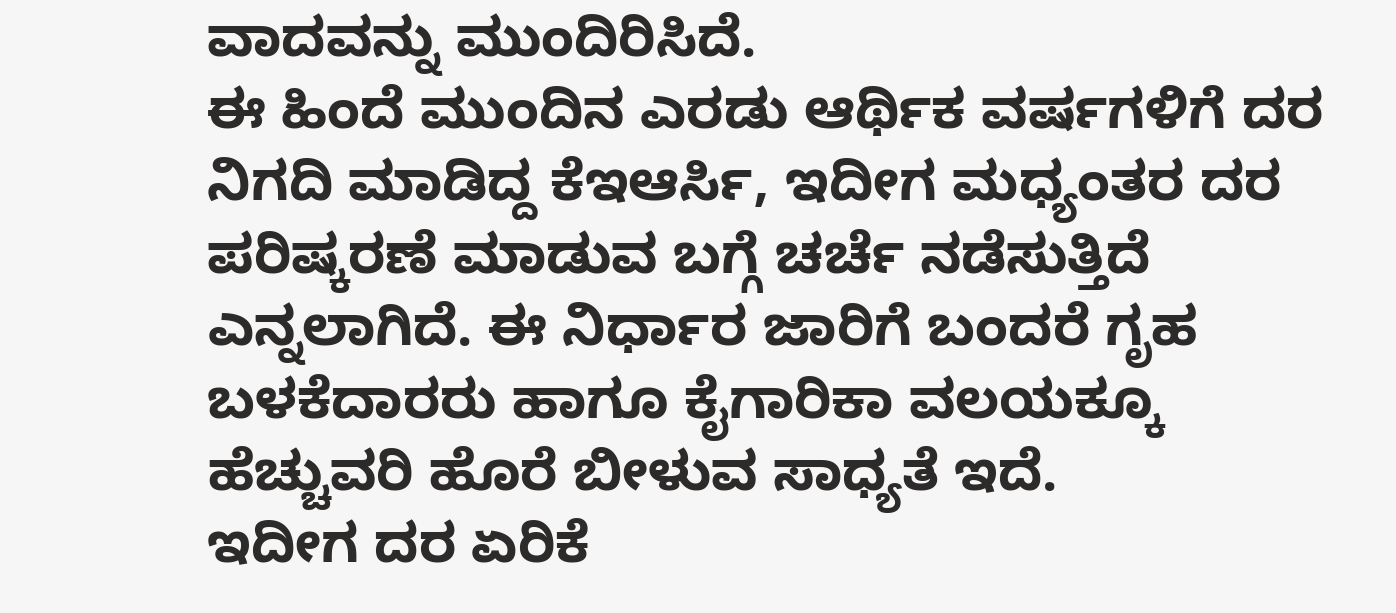ವಾದವನ್ನು ಮುಂದಿರಿಸಿದೆ.
ಈ ಹಿಂದೆ ಮುಂದಿನ ಎರಡು ಆರ್ಥಿಕ ವರ್ಷಗಳಿಗೆ ದರ ನಿಗದಿ ಮಾಡಿದ್ದ ಕೆಇಆರ್ಸಿ, ಇದೀಗ ಮಧ್ಯಂತರ ದರ ಪರಿಷ್ಕರಣೆ ಮಾಡುವ ಬಗ್ಗೆ ಚರ್ಚೆ ನಡೆಸುತ್ತಿದೆ ಎನ್ನಲಾಗಿದೆ. ಈ ನಿರ್ಧಾರ ಜಾರಿಗೆ ಬಂದರೆ ಗೃಹ ಬಳಕೆದಾರರು ಹಾಗೂ ಕೈಗಾರಿಕಾ ವಲಯಕ್ಕೂ ಹೆಚ್ಚುವರಿ ಹೊರೆ ಬೀಳುವ ಸಾಧ್ಯತೆ ಇದೆ.
ಇದೀಗ ದರ ಏರಿಕೆ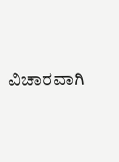ವಿಚಾರವಾಗಿ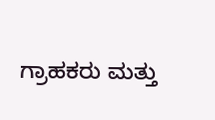ಗ್ರಾಹಕರು ಮತ್ತು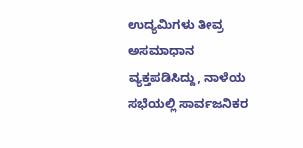ಉದ್ಯಮಿಗಳು ತೀವ್ರ ಅಸಮಾಧಾನ ವ್ಯಕ್ತಪಡಿಸಿದ್ದು, ನಾಳೆಯ ಸಭೆಯಲ್ಲಿ ಸಾರ್ವಜನಿಕರ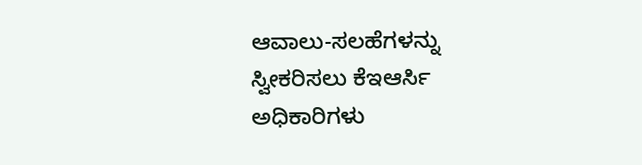ಆವಾಲು-ಸಲಹೆಗಳನ್ನು ಸ್ವೀಕರಿಸಲು ಕೆಇಆರ್ಸಿ ಅಧಿಕಾರಿಗಳು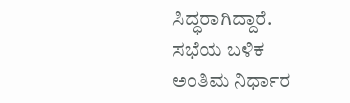ಸಿದ್ಧರಾಗಿದ್ದಾರೆ. ಸಭೆಯ ಬಳಿಕ ಅಂತಿಮ ನಿರ್ಧಾರ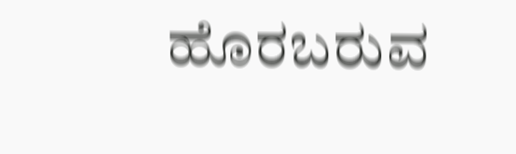ಹೊರಬರುವ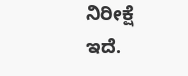ನಿರೀಕ್ಷೆ ಇದೆ.